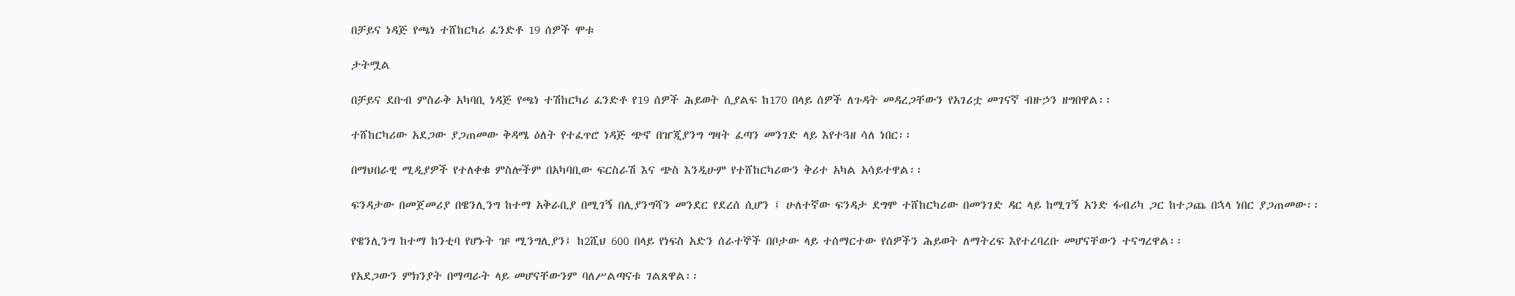በቻይና ነዳጅ የጫነ ተሸከርካሪ ፈንድቶ 19 ሰዎች ሞቱ

ታትሟል

በቻይና ደቡብ ምስራቅ አካባቢ ነዳጅ የጫነ ተሽከርካሪ ፈንድቶ የ19 ሰዎች ሕይወት ሲያልፍ ከ170 በላይ ሰዎች ለጉዳት መዳረጋቸውን የአገሪቷ መገናኛ ብዙኃን ዘግበዋል፡፡

ተሸከርካሪው አደጋው ያጋጠመው ቅዳሜ ዕለት የተፈጥሮ ነዳጅ ጭኖ በዠጂያንግ ግዛት ፈጣን መንገድ ላይ እየተጓዘ ሳለ ነበር፡፡

በማህበራዊ ሚዲያዎች የተለቀቁ ምስሎችም በአካባቢው ፍርስራሽ እና ጭስ እንዲሁም የተሸከርካሪውን ቅሪተ አካል አሳይተዋል፡፡

ፍንዳታው በመጀመሪያ በዌንሊንግ ከተማ አቅራቢያ በሚገኝ በሊያንግሻን መንደር የደረሰ ሲሆን ፤ ሁለተኛው ፍንዳታ ደግሞ ተሸከርካሪው በመንገድ ዳር ላይ ከሚገኝ አንድ ፋብሪካ ጋር ከተጋጨ በኋላ ነበር ያጋጠመው፡፡

የዌንሊንግ ከተማ ከንቲባ የሆኑት ዡ ሚንግሊያን፤ ከ2ሺህ 600 በላይ የነፍስ አድን ሰራተኞች በቦታው ላይ ተሰማርተው የሰዎችን ሕይወት ለማትረፍ እየተረባረቡ መሆናቸውን ተናግረዋል፡፡

የአደጋውን ምክንያት በማጣራት ላይ መሆናቸውንም ባለሥልጣናቱ ገልጸዋል፡፡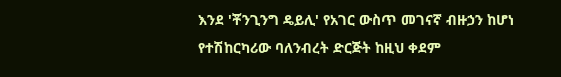እንደ 'ቾንጊንግ ዴይሊ' የአገር ውስጥ መገናኛ ብዙኃን ከሆነ የተሽከርካሪው ባለንብረት ድርጅት ከዚህ ቀደም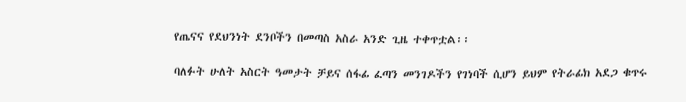የጤናና የደህንነት ደንቦችን በመጣስ አስራ አንድ ጊዜ ተቀጥቷል፡፡

ባለፉት ሁለት አስርት ዓመታት ቻይና ሰፋፊ ፈጣን መንገዶችን የገነባች ሲሆን ይህም የትራፊክ አደጋ ቁጥሩ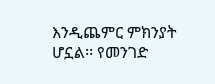እንዲጨምር ምክንያት ሆኗል፡፡ የመንገድ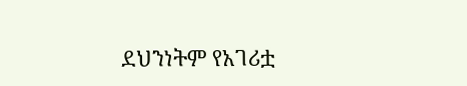ደህንነትም የአገሪቷ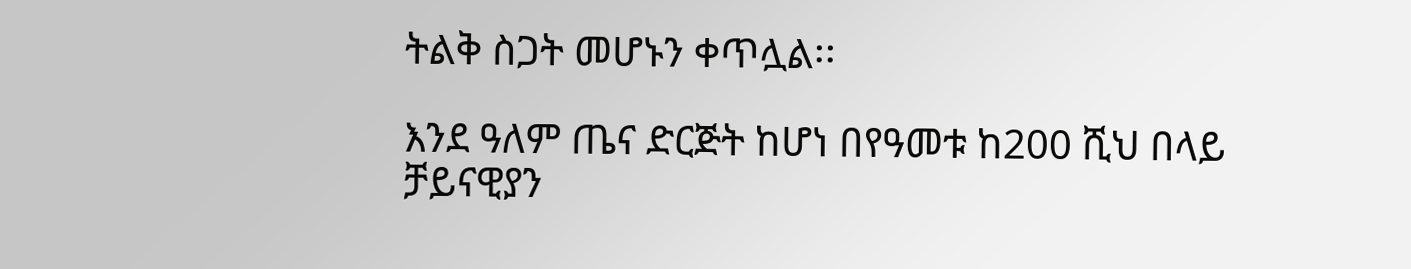ትልቅ ስጋት መሆኑን ቀጥሏል፡፡

እንደ ዓለም ጤና ድርጅት ከሆነ በየዓመቱ ከ200 ሺህ በላይ ቻይናዊያን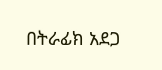በትራፊክ አደጋ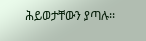ሕይወታቸውን ያጣሉ፡፡